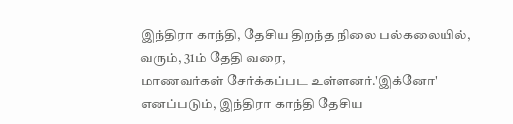இந்திரா காந்தி, தேசிய திறந்த நிலை பல்கலையில், வரும், 31ம் தேதி வரை,
மாணவர்கள் சேர்க்கப்பட உள்ளனர்.'இக்னோ' எனப்படும், இந்திரா காந்தி தேசிய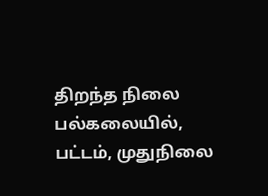திறந்த நிலை பல்கலையில், பட்டம், முதுநிலை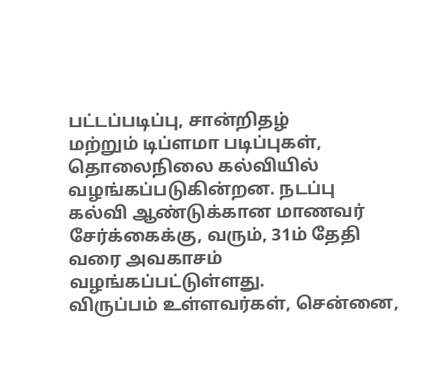பட்டப்படிப்பு, சான்றிதழ்
மற்றும் டிப்ளமா படிப்புகள், தொலைநிலை கல்வியில் வழங்கப்படுகின்றன. நடப்பு
கல்வி ஆண்டுக்கான மாணவர் சேர்க்கைக்கு, வரும், 31ம் தேதி வரை அவகாசம்
வழங்கப்பட்டுள்ளது.
விருப்பம் உள்ளவர்கள், சென்னை,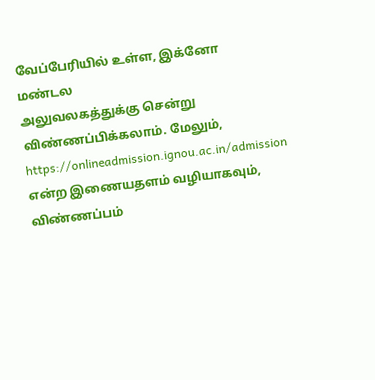வேப்பேரியில் உள்ள, இக்னோ மண்டல
அலுவலகத்துக்கு சென்று விண்ணப்பிக்கலாம். மேலும்,
https://onlineadmission.ignou.ac.in/admission என்ற இணையதளம் வழியாகவும்,
விண்ணப்பம்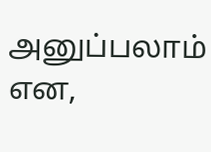அனுப்பலாம் என,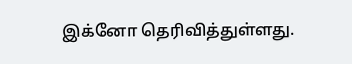இக்னோ தெரிவித்துள்ளது.